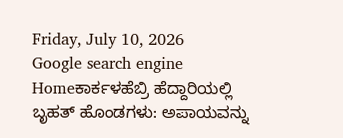Friday, July 10, 2026
Google search engine
Homeಕಾರ್ಕಳಹೆಬ್ರಿ ಹೆದ್ದಾರಿಯಲ್ಲಿ ಬೃಹತ್‌ ಹೊಂಡಗಳು: ಅಪಾಯವನ್ನು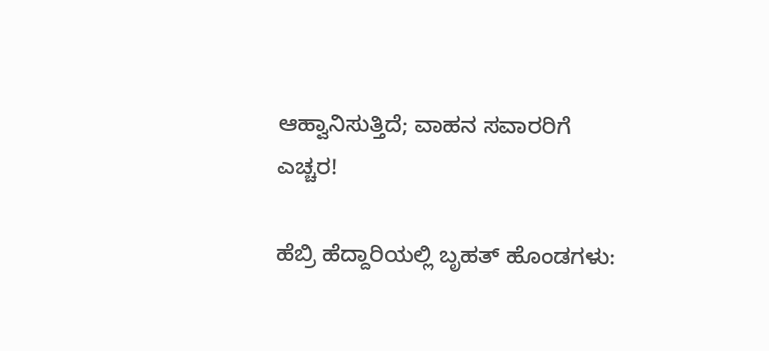ಆಹ್ವಾನಿಸುತ್ತಿದೆ; ವಾಹನ ಸವಾರರಿಗೆ ಎಚ್ಚರ!

ಹೆಬ್ರಿ ಹೆದ್ದಾರಿಯಲ್ಲಿ ಬೃಹತ್‌ ಹೊಂಡಗಳು: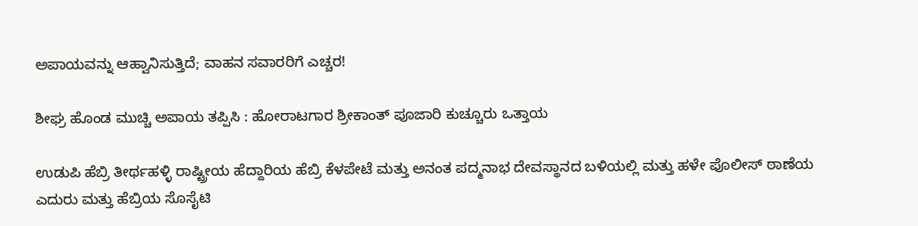ಅಪಾಯವನ್ನು ಆಹ್ವಾನಿಸುತ್ತಿದೆ; ವಾಹನ ಸವಾರರಿಗೆ ಎಚ್ಚರ!

ಶೀಘ್ರ ಹೊಂಡ ಮುಚ್ಚಿ ಅಪಾಯ ತಪ್ಪಿಸಿ : ಹೋರಾಟಗಾರ ಶ್ರೀಕಾಂತ್‌ ಪೂಜಾರಿ ಕುಚ್ಚೂರು ಒತ್ತಾಯ

ಉಡುಪಿ ಹೆಬ್ರಿ ತೀರ್ಥಹಳ್ಳಿ ರಾಷ್ಟ್ರೀಯ ಹೆದ್ದಾರಿಯ ಹೆಬ್ರಿ ಕೆಳಪೇಟೆ ಮತ್ತು ಅನಂತ ಪದ್ಮನಾಭ ದೇವಸ್ಥಾನದ ಬಳಿಯಲ್ಲಿ ಮತ್ತು ಹಳೇ ಪೊಲೀಸ್‌ ಠಾಣೆಯ ಎದುರು ಮತ್ತು ಹೆಬ್ರಿಯ ಸೊಸೈಟಿ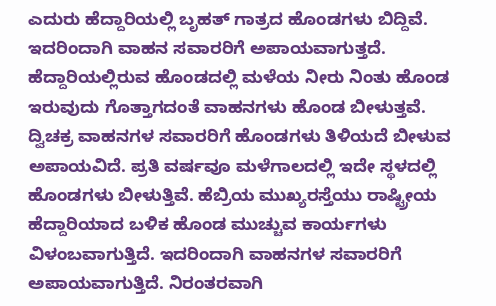ಎದುರು ಹೆದ್ದಾರಿಯಲ್ಲಿ ಬೃಹತ್‌ ಗಾತ್ರದ ಹೊಂಡಗಳು ಬಿದ್ದಿವೆ. ಇದರಿಂದಾಗಿ ವಾಹನ ಸವಾರರಿಗೆ ಅಪಾಯವಾಗುತ್ತದೆ. ಹೆದ್ದಾರಿಯಲ್ಲಿರುವ ಹೊಂಡದಲ್ಲಿ ಮಳೆಯ ನೀರು ನಿಂತು ಹೊಂಡ ಇರುವುದು ಗೊತ್ತಾಗದಂತೆ ವಾಹನಗಳು ಹೊಂಡ ಬೀಳುತ್ತವೆ. ದ್ವಿಚಕ್ರ ವಾಹನಗಳ ಸವಾರರಿಗೆ ಹೊಂಡಗಳು ತಿಳಿಯದೆ ಬೀಳುವ ಅಪಾಯವಿದೆ. ಪ್ರತಿ ವರ್ಷವೂ ಮಳೆಗಾಲದಲ್ಲಿ ಇದೇ ಸ್ಥಳದಲ್ಲಿ ಹೊಂಡಗಳು ಬೀಳುತ್ತಿವೆ. ಹೆಬ್ರಿಯ ಮುಖ್ಯರಸ್ತೆಯು ರಾಷ್ಟ್ರೀಯ ಹೆದ್ದಾರಿಯಾದ ಬಳಿಕ ಹೊಂಡ ಮುಚ್ಚುವ ಕಾರ್ಯಗಳು ವಿಳಂಬವಾಗುತ್ತಿದೆ. ಇದರಿಂದಾಗಿ ವಾಹನಗಳ ಸವಾರರಿಗೆ ಅಪಾಯವಾಗುತ್ತಿದೆ. ನಿರಂತರವಾಗಿ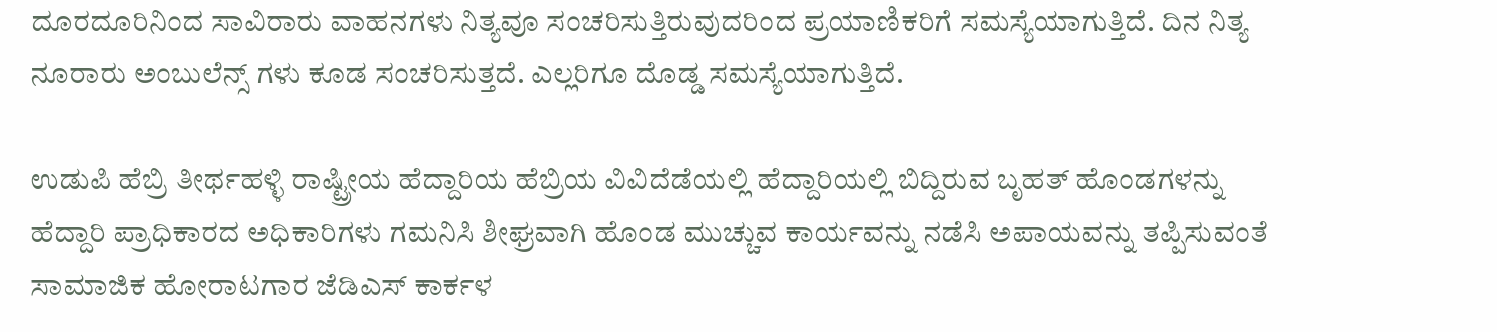ದೂರದೂರಿನಿಂದ ಸಾವಿರಾರು ವಾಹನಗಳು ನಿತ್ಯವೂ ಸಂಚರಿಸುತ್ತಿರುವುದರಿಂದ ಪ್ರಯಾಣಿಕರಿಗೆ ಸಮಸ್ಯೆಯಾಗುತ್ತಿದೆ. ದಿನ ನಿತ್ಯ ನೂರಾರು ಅಂಬುಲೆನ್ಸ್‌ ಗಳು ಕೂಡ ಸಂಚರಿಸುತ್ತದೆ. ಎಲ್ಲರಿಗೂ ದೊಡ್ಡ ಸಮಸ್ಯೆಯಾಗುತ್ತಿದೆ.

ಉಡುಪಿ ಹೆಬ್ರಿ ತೀರ್ಥಹಳ್ಳಿ ರಾಷ್ಟ್ರೀಯ ಹೆದ್ದಾರಿಯ ಹೆಬ್ರಿಯ ವಿವಿದೆಡೆಯಲ್ಲಿ ಹೆದ್ದಾರಿಯಲ್ಲಿ ಬಿದ್ದಿರುವ ಬೃಹತ್‌ ಹೊಂಡಗಳನ್ನು ಹೆದ್ದಾರಿ ಪ್ರಾಧಿಕಾರದ ಅಧಿಕಾರಿಗಳು ಗಮನಿಸಿ ಶೀಘ್ರವಾಗಿ ಹೊಂಡ ಮುಚ್ಚುವ ಕಾರ್ಯವನ್ನು ನಡೆಸಿ ಅಪಾಯವನ್ನು ತಪ್ಪಿಸುವಂತೆ ಸಾಮಾಜಿಕ ಹೋರಾಟಗಾರ ಜೆಡಿಎಸ್‌ ಕಾರ್ಕಳ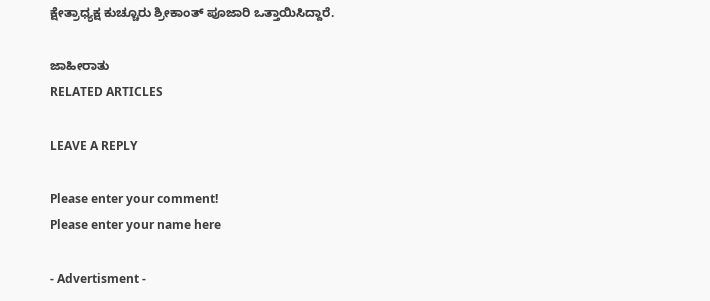ಕ್ಷೇತ್ರಾಧ್ಯಕ್ಷ ಕುಚ್ಚೂರು ಶ್ರೀಕಾಂತ್‌ ಪೂಜಾರಿ ಒತ್ತಾಯಿಸಿದ್ದಾರೆ.

ಜಾಹೀರಾತು
RELATED ARTICLES

LEAVE A REPLY

Please enter your comment!
Please enter your name here

- Advertisment -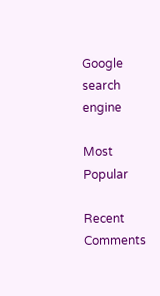Google search engine

Most Popular

Recent Comments